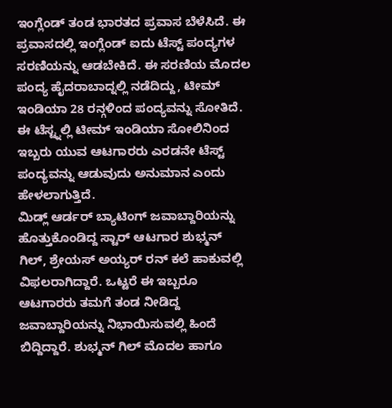ಇಂಗ್ಲೆಂಡ್ ತಂಡ ಭಾರತದ ಪ್ರವಾಸ ಬೆಳೆಸಿದೆ. ಈ ಪ್ರವಾಸದಲ್ಲಿ ಇಂಗ್ಲೆಂಡ್ ಐದು ಟೆಸ್ಟ್ ಪಂದ್ಯಗಳ ಸರಣಿಯನ್ನು ಆಡಬೇಕಿದೆ. ಈ ಸರಣಿಯ ಮೊದಲ ಪಂದ್ಯ ಹೈದರಾಬಾದ್ನಲ್ಲಿ ನಡೆದಿದ್ದು, ಟೀಮ್ ಇಂಡಿಯಾ 28 ರನ್ಗಳಿಂದ ಪಂದ್ಯವನ್ನು ಸೋತಿದೆ. ಈ ಟೆಸ್ಟ್ನಲ್ಲಿ ಟೀಮ್ ಇಂಡಿಯಾ ಸೋಲಿನಿಂದ ಇಬ್ಬರು ಯುವ ಆಟಗಾರರು ಎರಡನೇ ಟೆಸ್ಟ್ ಪಂದ್ಯವನ್ನು ಆಡುವುದು ಅನುಮಾನ ಎಂದು ಹೇಳಲಾಗುತ್ತಿದೆ.
ಮಿಡ್ಲ್ ಆರ್ಡರ್ ಬ್ಯಾಟಿಂಗ್ ಜವಾಬ್ದಾರಿಯನ್ನು ಹೊತ್ತುಕೊಂಡಿದ್ದ ಸ್ಟಾರ್ ಆಟಗಾರ ಶುಭ್ಮನ್ ಗಿಲ್, ಶ್ರೇಯಸ್ ಅಯ್ಯರ್ ರನ್ ಕಲೆ ಹಾಕುವಲ್ಲಿ ವಿಫಲರಾಗಿದ್ದಾರೆ. ಒಟ್ಟರೆ ಈ ಇಬ್ಬರೂ ಆಟಗಾರರು ತಮಗೆ ತಂಡ ನೀಡಿದ್ದ ಜವಾಬ್ದಾರಿಯನ್ನು ನಿಭಾಯಿಸುವಲ್ಲಿ ಹಿಂದೆ ಬಿದ್ದಿದ್ದಾರೆ. ಶುಭ್ಮನ್ ಗಿಲ್ ಮೊದಲ ಹಾಗೂ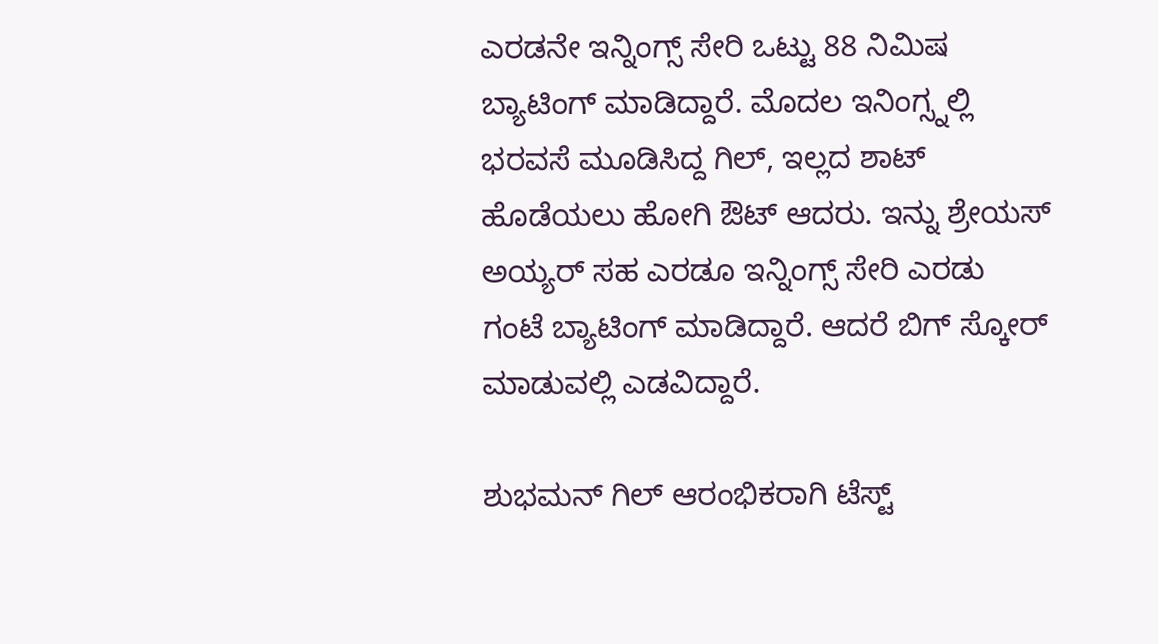ಎರಡನೇ ಇನ್ನಿಂಗ್ಸ್ ಸೇರಿ ಒಟ್ಟು 88 ನಿಮಿಷ ಬ್ಯಾಟಿಂಗ್ ಮಾಡಿದ್ದಾರೆ. ಮೊದಲ ಇನಿಂಗ್ಸ್ನಲ್ಲಿ ಭರವಸೆ ಮೂಡಿಸಿದ್ದ ಗಿಲ್, ಇಲ್ಲದ ಶಾಟ್ ಹೊಡೆಯಲು ಹೋಗಿ ಔಟ್ ಆದರು. ಇನ್ನು ಶ್ರೇಯಸ್ ಅಯ್ಯರ್ ಸಹ ಎರಡೂ ಇನ್ನಿಂಗ್ಸ್ ಸೇರಿ ಎರಡು ಗಂಟೆ ಬ್ಯಾಟಿಂಗ್ ಮಾಡಿದ್ದಾರೆ. ಆದರೆ ಬಿಗ್ ಸ್ಕೋರ್ ಮಾಡುವಲ್ಲಿ ಎಡವಿದ್ದಾರೆ.

ಶುಭಮನ್ ಗಿಲ್ ಆರಂಭಿಕರಾಗಿ ಟೆಸ್ಟ್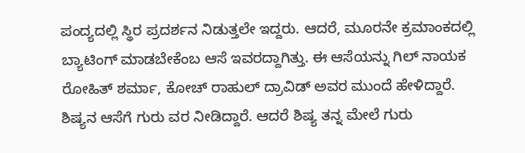ಪಂದ್ಯದಲ್ಲಿ ಸ್ಥಿರ ಪ್ರದರ್ಶನ ನಿಡುತ್ತಲೇ ಇದ್ದರು. ಆದರೆ, ಮೂರನೇ ಕ್ರಮಾಂಕದಲ್ಲಿ ಬ್ಯಾಟಿಂಗ್ ಮಾಡಬೇಕೆಂಬ ಆಸೆ ಇವರದ್ದಾಗಿತ್ತು. ಈ ಆಸೆಯನ್ನು ಗಿಲ್ ನಾಯಕ ರೋಹಿತ್ ಶರ್ಮಾ, ಕೋಚ್ ರಾಹುಲ್ ದ್ರಾವಿಡ್ ಅವರ ಮುಂದೆ ಹೇಳಿದ್ದಾರೆ. ಶಿಷ್ಯನ ಆಸೆಗೆ ಗುರು ವರ ನೀಡಿದ್ದಾರೆ. ಆದರೆ ಶಿಷ್ಯ ತನ್ನ ಮೇಲೆ ಗುರು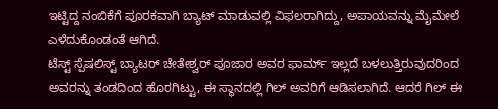ಇಟ್ಟಿದ್ದ ನಂಬಿಕೆಗೆ ಪೂರಕವಾಗಿ ಬ್ಯಾಟ್ ಮಾಡುವಲ್ಲಿ ವಿಫಲರಾಗಿದ್ದು, ಅಪಾಯವನ್ನು ಮೈಮೇಲೆ ಎಳೆದುಕೊಂಡಂತೆ ಆಗಿದೆ.
ಟೆಸ್ಟ್ ಸ್ಪೆಷಲಿಸ್ಟ್ ಬ್ಯಾಟರ್ ಚೇತೇಶ್ವರ್ ಪೂಜಾರ ಅವರ ಫಾರ್ಮ್ ಇಲ್ಲದೆ ಬಳಲುತ್ತಿರುವುದರಿಂದ ಅವರನ್ನು ತಂಡದಿಂದ ಹೊರಗಿಟ್ಟು, ಈ ಸ್ಥಾನದಲ್ಲಿ ಗಿಲ್ ಅವರಿಗೆ ಆಡಿಸಲಾಗಿದೆ. ಆದರೆ ಗಿಲ್ ಈ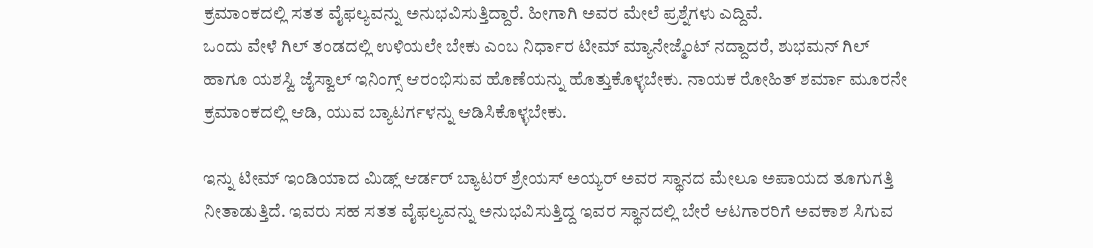ಕ್ರಮಾಂಕದಲ್ಲಿ ಸತತ ವೈಫಲ್ಯವನ್ನು ಅನುಭವಿಸುತ್ತಿದ್ದಾರೆ. ಹೀಗಾಗಿ ಅವರ ಮೇಲೆ ಪ್ರಶ್ನೆಗಳು ಎದ್ದಿವೆ.
ಒಂದು ವೇಳೆ ಗಿಲ್ ತಂಡದಲ್ಲಿ ಉಳಿಯಲೇ ಬೇಕು ಎಂಬ ನಿರ್ಧಾರ ಟೀಮ್ ಮ್ಯಾನೇಜ್ಮೆಂಟ್ ನದ್ದಾದರೆ, ಶುಭಮನ್ ಗಿಲ್ ಹಾಗೂ ಯಶಸ್ವಿ ಜೈಸ್ವಾಲ್ ಇನಿಂಗ್ಸ್ ಆರಂಭಿಸುವ ಹೊಣೆಯನ್ನು ಹೊತ್ತುಕೊಳ್ಳಬೇಕು. ನಾಯಕ ರೋಹಿತ್ ಶರ್ಮಾ ಮೂರನೇ ಕ್ರಮಾಂಕದಲ್ಲಿ ಆಡಿ, ಯುವ ಬ್ಯಾಟರ್ಗಳನ್ನು ಆಡಿಸಿಕೊಳ್ಳಬೇಕು.

ಇನ್ನು ಟೀಮ್ ಇಂಡಿಯಾದ ಮಿಡ್ಲ್ ಆರ್ಡರ್ ಬ್ಯಾಟರ್ ಶ್ರೇಯಸ್ ಅಯ್ಯರ್ ಅವರ ಸ್ಥಾನದ ಮೇಲೂ ಅಪಾಯದ ತೂಗುಗತ್ತಿ ನೀತಾಡುತ್ತಿದೆ. ಇವರು ಸಹ ಸತತ ವೈಫಲ್ಯವನ್ನು ಅನುಭವಿಸುತ್ತಿದ್ದ ಇವರ ಸ್ಥಾನದಲ್ಲಿ ಬೇರೆ ಆಟಗಾರರಿಗೆ ಅವಕಾಶ ಸಿಗುವ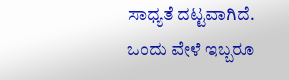ಸಾಧ್ಯತೆ ದಟ್ಟವಾಗಿದೆ.
ಒಂದು ವೇಳೆ ಇಬ್ಬರೂ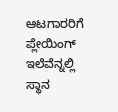ಆಟಗಾರರಿಗೆ ಪ್ಲೇಯಿಂಗ್ ಇಲೆವೆನ್ನಲ್ಲಿ ಸ್ಥಾನ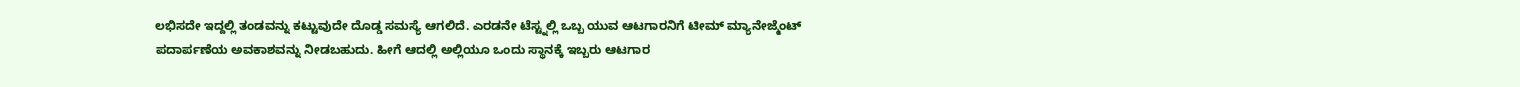ಲಭಿಸದೇ ಇದ್ದಲ್ಲಿ ತಂಡವನ್ನು ಕಟ್ಟುವುದೇ ದೊಡ್ಡ ಸಮಸ್ಯೆ ಆಗಲಿದೆ. ಎರಡನೇ ಟೆಸ್ಟ್ನಲ್ಲಿ ಒಬ್ಬ ಯುವ ಆಟಗಾರನಿಗೆ ಟೀಮ್ ಮ್ಯಾನೇಜ್ಮೆಂಟ್ ಪದಾರ್ಪಣೆಯ ಅವಕಾಶವನ್ನು ನೀಡಬಹುದು. ಹೀಗೆ ಆದಲ್ಲಿ ಅಲ್ಲಿಯೂ ಒಂದು ಸ್ಥಾನಕ್ಕೆ ಇಬ್ಬರು ಆಟಗಾರ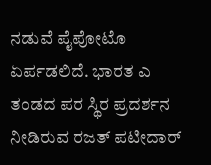ನಡುವೆ ಪೈಪೋಟೊ ಏರ್ಪಡಲಿದೆ. ಭಾರತ ಎ ತಂಡದ ಪರ ಸ್ಥಿರ ಪ್ರದರ್ಶನ ನೀಡಿರುವ ರಜತ್ ಪಟೀದಾರ್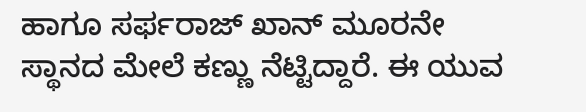ಹಾಗೂ ಸರ್ಫರಾಜ್ ಖಾನ್ ಮೂರನೇ ಸ್ಥಾನದ ಮೇಲೆ ಕಣ್ಣು ನೆಟ್ಟಿದ್ದಾರೆ. ಈ ಯುವ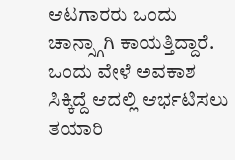ಆಟಗಾರರು ಒಂದು ಚಾನ್ಸ್ಗಾಗಿ ಕಾಯತ್ತಿದ್ದಾರೆ. ಒಂದು ವೇಳೆ ಅವಕಾಶ ಸಿಕ್ಕಿದ್ದೆ ಆದಲ್ಲಿ ಆರ್ಭಟಿಸಲು ತಯಾರಿ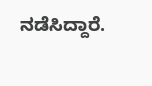ನಡೆಸಿದ್ದಾರೆ.